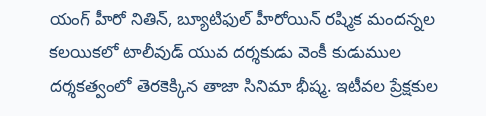యంగ్ హీరో నితిన్, బ్యూటిఫుల్ హీరోయిన్ రష్మిక మందన్నల కలయికలో టాలీవుడ్ యువ దర్శకుడు వెంకీ కుడుముల దర్శకత్వంలో తెరకెక్కిన తాజా సినిమా భీష్మ. ఇటీవల ప్రేక్షకుల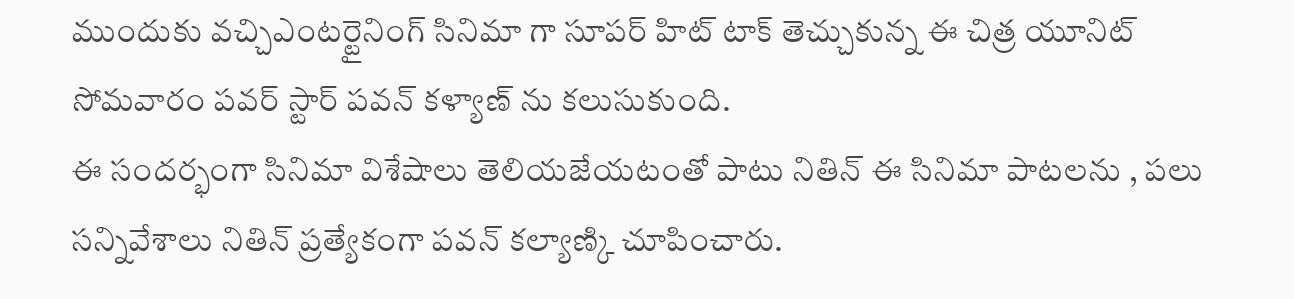ముందుకు వచ్చిఎంటర్టైనింగ్ సినిమా గా సూపర్ హిట్ టాక్ తెచ్చుకున్న ఈ చిత్ర యూనిట్ సోమవారం పవర్ స్టార్ పవన్ కళ్యాణ్ ను కలుసుకుంది.
ఈ సందర్భంగా సినిమా విశేషాలు తెలియజేయటంతో పాటు నితిన్ ఈ సినిమా పాటలను , పలు సన్నివేశాలు నితిన్ ప్రత్యేకంగా పవన్ కల్యాణ్కి చూపించారు.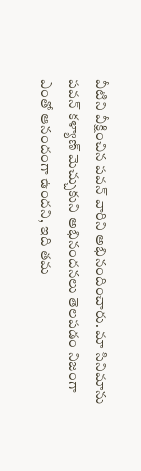వీటిని వీక్షించిన పవన్ వారిని అభినందించారు. మా సినిమాను పవన్ కళ్యాణ్ మెచ్చుకుని అభినందనలు తెలపడం నిజంగా ఎంతో ఆనందంగా ఉందని, ఇది తమ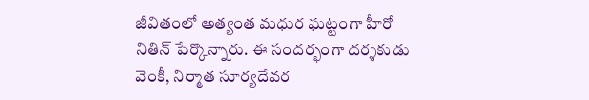జీవితంలో అత్యంత మధుర ఘట్టంగా హీరో నితిన్ పేర్కొన్నారు. ఈ సందర్భంగా దర్శకుడు వెంకీ, నిర్మాత సూర్యదేవర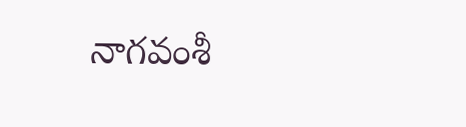నాగవంశీ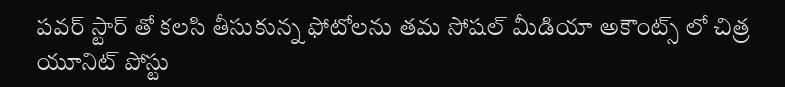పవర్ స్టార్ తో కలసి తీసుకున్న ఫోటోలను తమ సోషల్ మీడియా అకౌంట్స్ లో చిత్ర యూనిట్ పోస్టు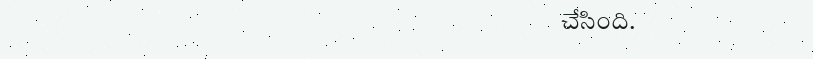చేసింది.